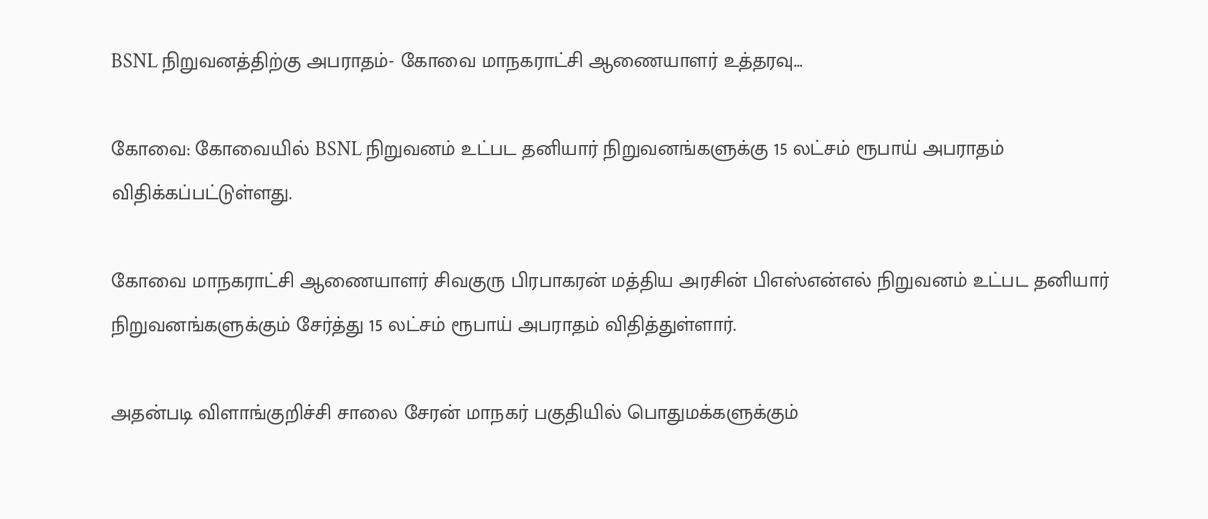BSNL நிறுவனத்திற்கு அபராதம்- கோவை மாநகராட்சி ஆணையாளர் உத்தரவு…

கோவை: கோவையில் BSNL நிறுவனம் உட்பட தனியார் நிறுவனங்களுக்கு 15 லட்சம் ரூபாய் அபராதம் விதிக்கப்பட்டுள்ளது.

கோவை மாநகராட்சி ஆணையாளர் சிவகுரு பிரபாகரன் மத்திய அரசின் பிஎஸ்என்எல் நிறுவனம் உட்பட தனியார் நிறுவனங்களுக்கும் சேர்த்து 15 லட்சம் ரூபாய் அபராதம் விதித்துள்ளார்.

அதன்படி விளாங்குறிச்சி சாலை சேரன் மாநகர் பகுதியில் பொதுமக்களுக்கும்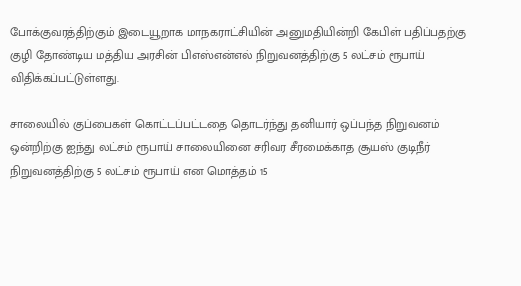போக்குவரத்திற்கும் இடையூறாக மாநகராட்சியின் அனுமதியின்றி கேபிள் பதிப்பதற்கு குழி தோண்டிய மத்திய அரசின் பிஎஸ்என்எல் நிறுவனத்திற்கு 5 லட்சம் ரூபாய் விதிக்கப்பட்டுள்ளது.

சாலையில் குப்பைகள் கொட்டப்பட்டதை தொடர்ந்து தனியார் ஒப்பந்த நிறுவனம் ஒன்றிற்கு ஐந்து லட்சம் ரூபாய் சாலையினை சரிவர சீரமைக்காத சூயஸ் குடிநீர் நிறுவனத்திற்கு 5 லட்சம் ரூபாய் என மொத்தம் 15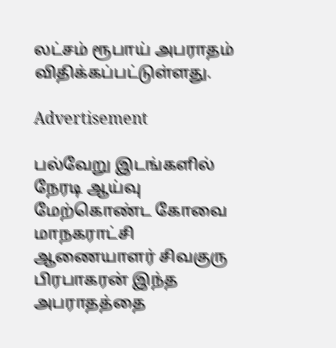லட்சம் ரூபாய் அபராதம் விதிக்கப்பட்டுள்ளது.

Advertisement

பல்வேறு இடங்களில் நேரடி ஆய்வு மேற்கொண்ட கோவை மாநகராட்சி ஆணையாளர் சிவகுரு பிரபாகரன் இந்த அபராதத்தை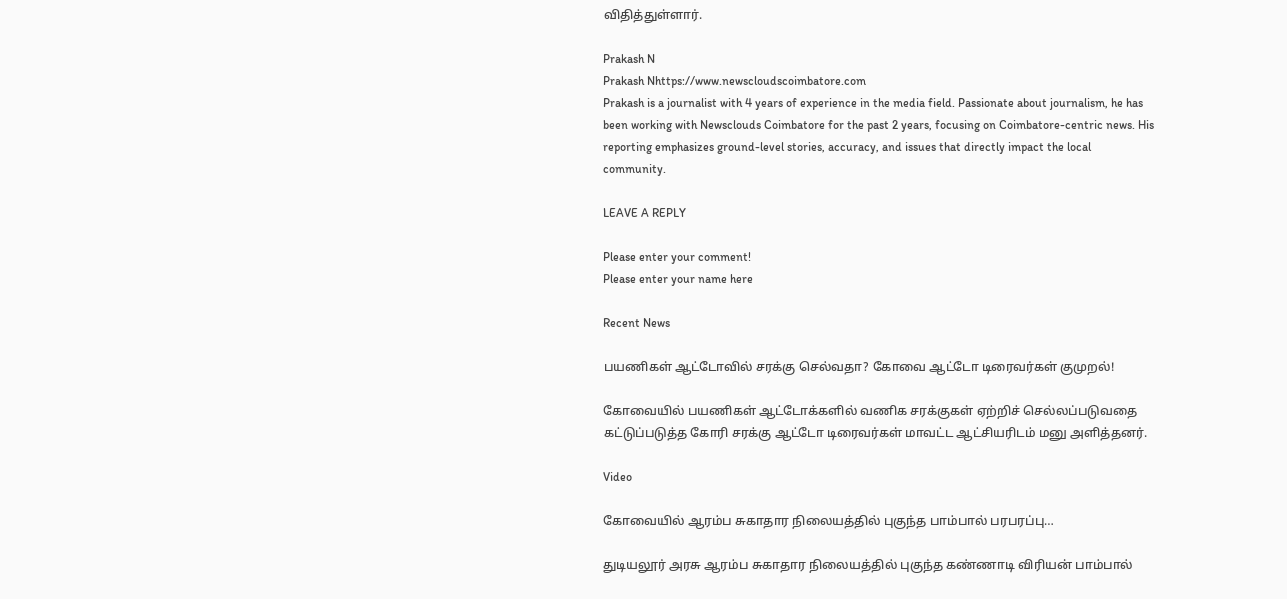விதித்துள்ளார்.

Prakash N
Prakash Nhttps://www.newscloudscoimbatore.com
Prakash is a journalist with 4 years of experience in the media field. Passionate about journalism, he has been working with Newsclouds Coimbatore for the past 2 years, focusing on Coimbatore-centric news. His reporting emphasizes ground-level stories, accuracy, and issues that directly impact the local community.

LEAVE A REPLY

Please enter your comment!
Please enter your name here

Recent News

பயணிகள் ஆட்டோவில் சரக்கு செல்வதா? கோவை ஆட்டோ டிரைவர்கள் குமுறல்!

கோவையில் பயணிகள் ஆட்டோக்களில் வணிக சரக்குகள் ஏற்றிச் செல்லப்படுவதை கட்டுப்படுத்த கோரி சரக்கு ஆட்டோ டிரைவர்கள் மாவட்ட ஆட்சியரிடம் மனு அளித்தனர்.

Video

கோவையில் ஆரம்ப சுகாதார நிலையத்தில் புகுந்த பாம்பால் பரபரப்பு…

துடியலூர் அரசு ஆரம்ப சுகாதார நிலையத்தில் புகுந்த கண்ணாடி விரியன் பாம்பால்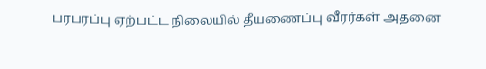பரபரப்பு ஏற்பட்ட நிலையில் தீயணைப்பு வீரர்கள் அதனை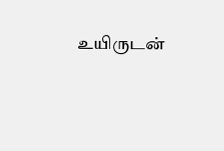உயிருடன்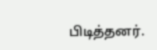பிடித்தனர்.